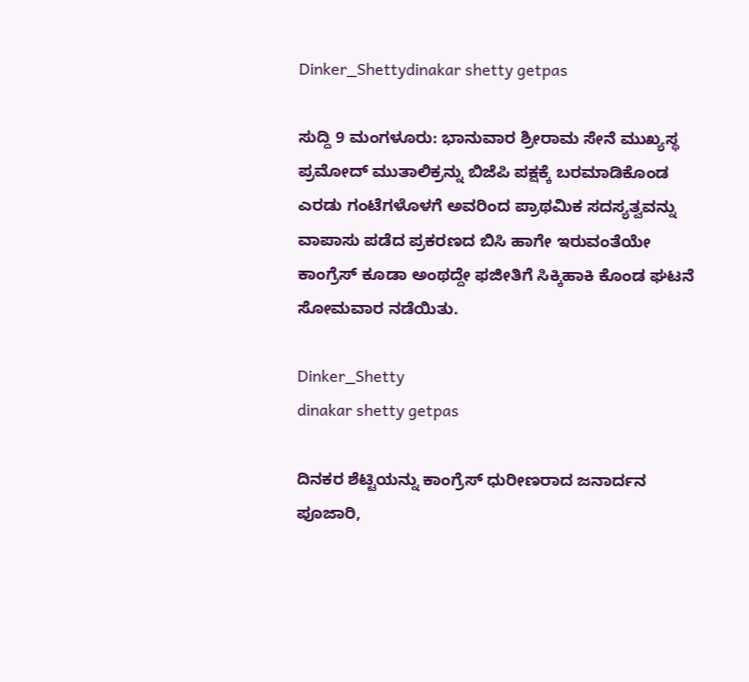Dinker_Shettydinakar shetty getpas

ಸುದ್ದಿ 9 ಮಂಗಳೂರು: ಭಾನುವಾರ ಶ್ರೀರಾಮ ಸೇನೆ ಮುಖ್ಯಸ್ಥ ಪ್ರಮೋದ್ ಮುತಾಲಿಕ್ರನ್ನು ಬಿಜೆಪಿ ಪಕ್ಷಕ್ಕೆ ಬರಮಾಡಿಕೊಂಡ ಎರಡು ಗಂಟೆಗಳೊಳಗೆ ಅವರಿಂದ ಪ್ರಾಥಮಿಕ ಸದಸ್ಯತ್ವವನ್ನು ವಾಪಾಸು ಪಡೆದ ಪ್ರಕರಣದ ಬಿಸಿ ಹಾಗೇ ಇರುವಂತೆಯೇ ಕಾಂಗ್ರೆಸ್ ಕೂಡಾ ಅಂಥದ್ದೇ ಫಜೀತಿಗೆ ಸಿಕ್ಕಿಹಾಕಿ ಕೊಂಡ ಘಟನೆ ಸೋಮವಾರ ನಡೆಯಿತು.

Dinker_Shetty
dinakar shetty getpas

ದಿನಕರ ಶೆಟ್ಟಿಯನ್ನು ಕಾಂಗ್ರೆಸ್ ಧುರೀಣರಾದ ಜನಾರ್ದನ ಪೂಜಾರಿ,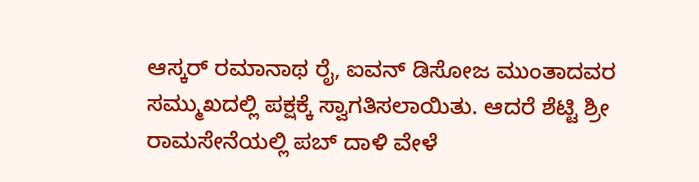ಆಸ್ಕರ್ ರಮಾನಾಥ ರೈ, ಐವನ್ ಡಿಸೋಜ ಮುಂತಾದವರ ಸಮ್ಮುಖದಲ್ಲಿ ಪಕ್ಷಕ್ಕೆ ಸ್ವಾಗತಿಸಲಾಯಿತು. ಆದರೆ ಶೆಟ್ಟಿ ಶ್ರೀ ರಾಮಸೇನೆಯಲ್ಲಿ ಪಬ್ ದಾಳಿ ವೇಳೆ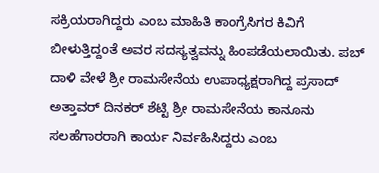ಸಕ್ರಿಯರಾಗಿದ್ದರು ಎಂಬ ಮಾಹಿತಿ ಕಾಂಗ್ರೆಸಿಗರ ಕಿವಿಗೆ ಬೀಳುತ್ತಿದ್ದಂತೆ ಅವರ ಸದಸ್ಯತ್ವವನ್ನು ಹಿಂಪಡೆಯಲಾಯಿತು. ಪಬ್ ದಾಳಿ ವೇಳೆ ಶ್ರೀ ರಾಮಸೇನೆಯ ಉಪಾಧ್ಯಕ್ಷರಾಗಿದ್ದ ಪ್ರಸಾದ್ ಅತ್ತಾವರ್ ದಿನಕರ್ ಶೆಟ್ಟಿ ಶ್ರೀ ರಾಮಸೇನೆಯ ಕಾನೂನು ಸಲಹೆಗಾರರಾಗಿ ಕಾರ್ಯ ನಿರ್ವಹಿಸಿದ್ದರು ಎಂಬ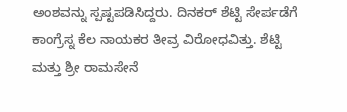ಅಂಶವನ್ನು ಸ್ಪಷ್ಟಪಡಿಸಿದ್ದರು. ದಿನಕರ್ ಶೆಟ್ಟಿ ಸೇರ್ಪಡೆಗೆ ಕಾಂಗ್ರೆಸ್ನ ಕೆಲ ನಾಯಕರ ತೀವ್ರ ವಿರೋಧವಿತ್ತು. ಶೆಟ್ಟಿ ಮತ್ತು ಶ್ರೀ ರಾಮಸೇನೆ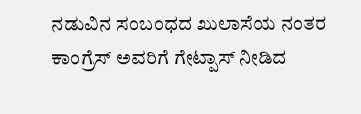ನಡುವಿನ ಸಂಬಂಧದ ಖುಲಾಸೆಯ ನಂತರ ಕಾಂಗ್ರೆಸ್ ಅವರಿಗೆ ಗೇಟ್ಪಾಸ್ ನೀಡಿದ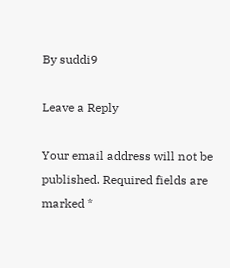By suddi9

Leave a Reply

Your email address will not be published. Required fields are marked *